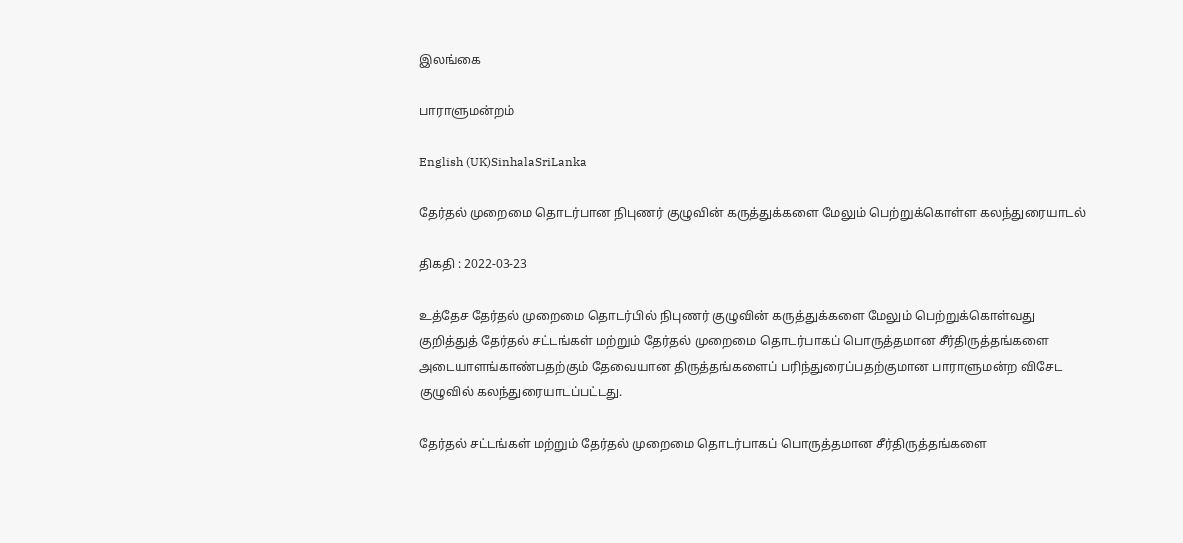இலங்கை

பாராளுமன்றம்

English (UK)SinhalaSriLanka

தேர்தல் முறைமை தொடர்பான நிபுணர் குழுவின் கருத்துக்களை மேலும் பெற்றுக்கொள்ள கலந்துரையாடல்

திகதி : 2022-03-23

உத்தேச தேர்தல் முறைமை தொடர்பில் நிபுணர் குழுவின் கருத்துக்களை மேலும் பெற்றுக்கொள்வது குறித்துத் தேர்தல் சட்டங்கள் மற்றும் தேர்தல் முறைமை தொடர்பாகப் பொருத்தமான சீர்திருத்தங்களை அடையாளங்காண்பதற்கும் தேவையான திருத்தங்களைப் பரிந்துரைப்பதற்குமான பாராளுமன்ற விசேட குழுவில் கலந்துரையாடப்பட்டது.

தேர்தல் சட்டங்கள் மற்றும் தேர்தல் முறைமை தொடர்பாகப் பொருத்தமான சீர்திருத்தங்களை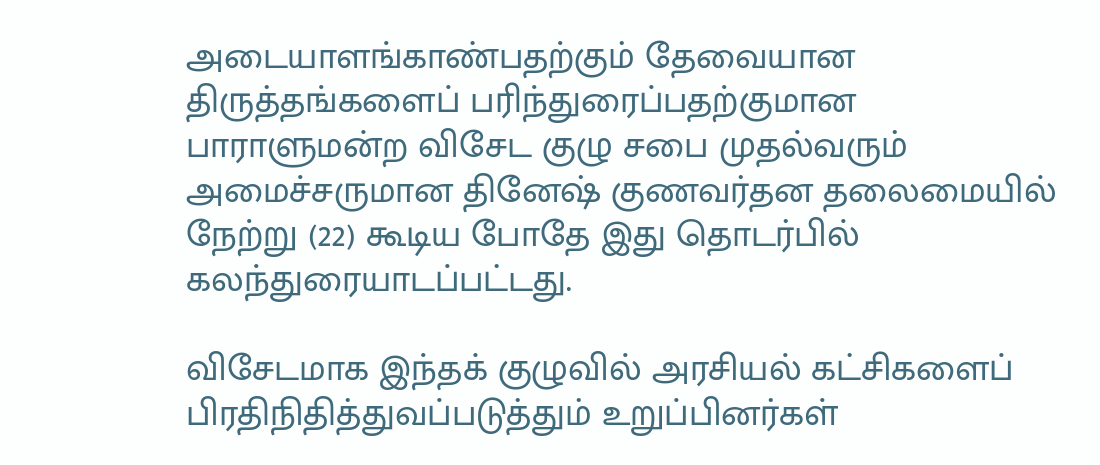அடையாளங்காண்பதற்கும் தேவையான திருத்தங்களைப் பரிந்துரைப்பதற்குமான பாராளுமன்ற விசேட குழு சபை முதல்வரும் அமைச்சருமான தினேஷ் குணவர்தன தலைமையில் நேற்று (22) கூடிய போதே இது தொடர்பில் கலந்துரையாடப்பட்டது.

விசேடமாக இந்தக் குழுவில் அரசியல் கட்சிகளைப் பிரதிநிதித்துவப்படுத்தும் உறுப்பினர்கள்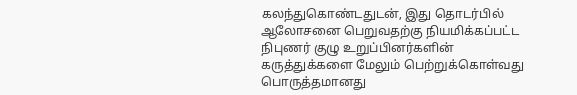கலந்துகொண்டதுடன், இது தொடர்பில் ஆலோசனை பெறுவதற்கு நியமிக்கப்பட்ட நிபுணர் குழு உறுப்பினர்களின் கருத்துக்களை மேலும் பெற்றுக்கொள்வது பொருத்தமானது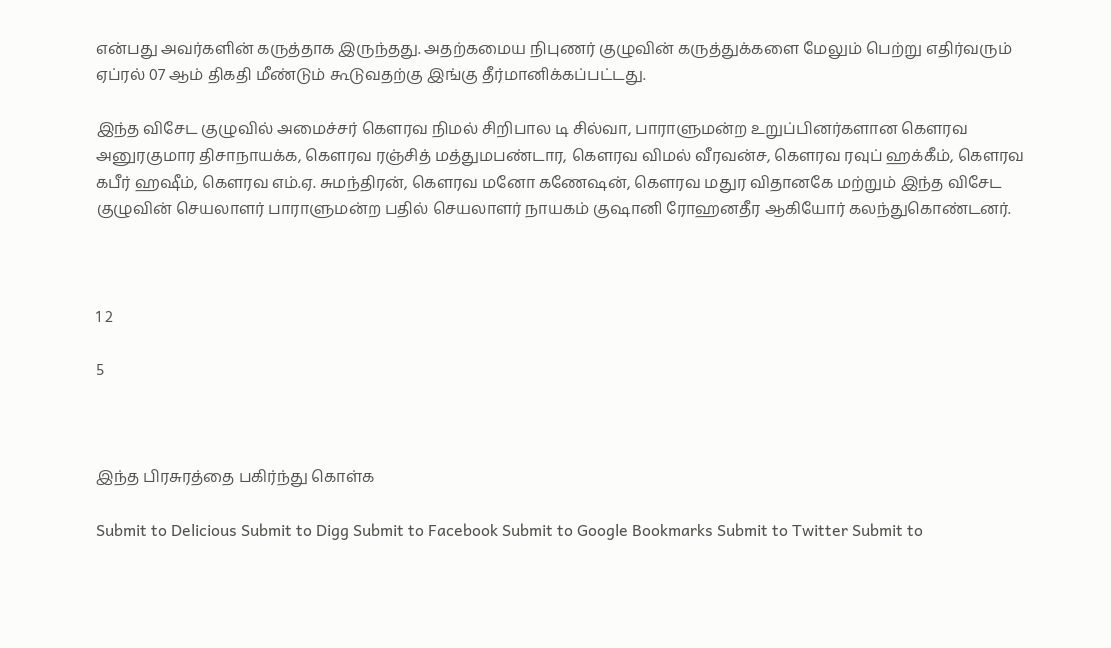என்பது அவர்களின் கருத்தாக இருந்தது. அதற்கமைய நிபுணர் குழுவின் கருத்துக்களை மேலும் பெற்று எதிர்வரும் ஏப்ரல் 07 ஆம் திகதி மீண்டும் கூடுவதற்கு இங்கு தீர்மானிக்கப்பட்டது.

இந்த விசேட குழுவில் அமைச்சர் கௌரவ நிமல் சிறிபால டி சில்வா, பாராளுமன்ற உறுப்பினர்களான கௌரவ அனுரகுமார திசாநாயக்க, கௌரவ ரஞ்சித் மத்துமபண்டார, கௌரவ விமல் வீரவன்ச, கௌரவ ரவுப் ஹக்கீம், கௌரவ கபீர் ஹஷீம், கௌரவ எம்.ஏ. சுமந்திரன், கௌரவ மனோ கணேஷன், கௌரவ மதுர விதானகே மற்றும் இந்த விசேட குழுவின் செயலாளர் பாராளுமன்ற பதில் செயலாளர் நாயகம் குஷானி ரோஹனதீர ஆகியோர் கலந்துகொண்டனர்.



1 2

5



இந்த பிரசுரத்தை பகிர்ந்து கொள்க

Submit to Delicious Submit to Digg Submit to Facebook Submit to Google Bookmarks Submit to Twitter Submit to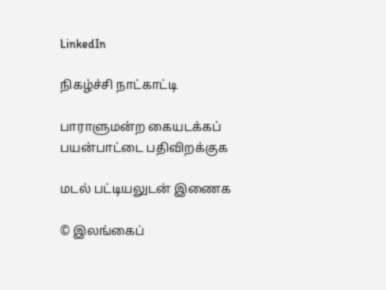LinkedIn

நிகழ்ச்சி நாட்காட்டி

பாராளுமன்ற கையடக்கப் பயன்பாட்டை பதிவிறக்குக

மடல் பட்டியலுடன் இணைக

© இலங்கைப்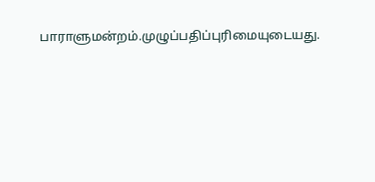பாராளுமன்றம்.முழுப்பதிப்புரிமையுடையது.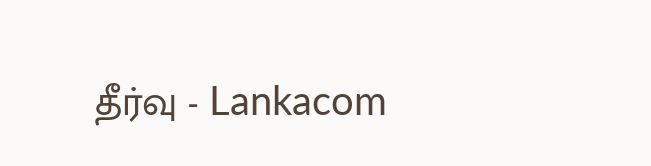தீர்வு - Lankacom